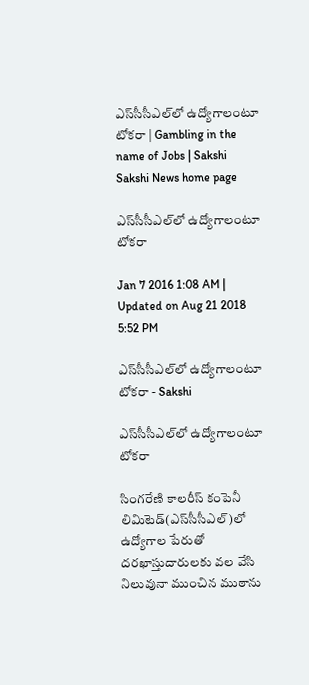ఎస్‌సీసీఎల్‌లో ఉద్యోగాలంటూ టోకరా | Gambling in the name of Jobs | Sakshi
Sakshi News home page

ఎస్‌సీసీఎల్‌లో ఉద్యోగాలంటూ టోకరా

Jan 7 2016 1:08 AM | Updated on Aug 21 2018 5:52 PM

ఎస్‌సీసీఎల్‌లో ఉద్యోగాలంటూ టోకరా - Sakshi

ఎస్‌సీసీఎల్‌లో ఉద్యోగాలంటూ టోకరా

సింగరేణి కాలరీస్ కంపెనీ లిమిటెడ్(ఎస్‌సీసీఎల్)లో ఉద్యోగాల పేరుతో దరఖాస్తుదారులకు వల వేసి నిలువునా ముంచిన ముఠాను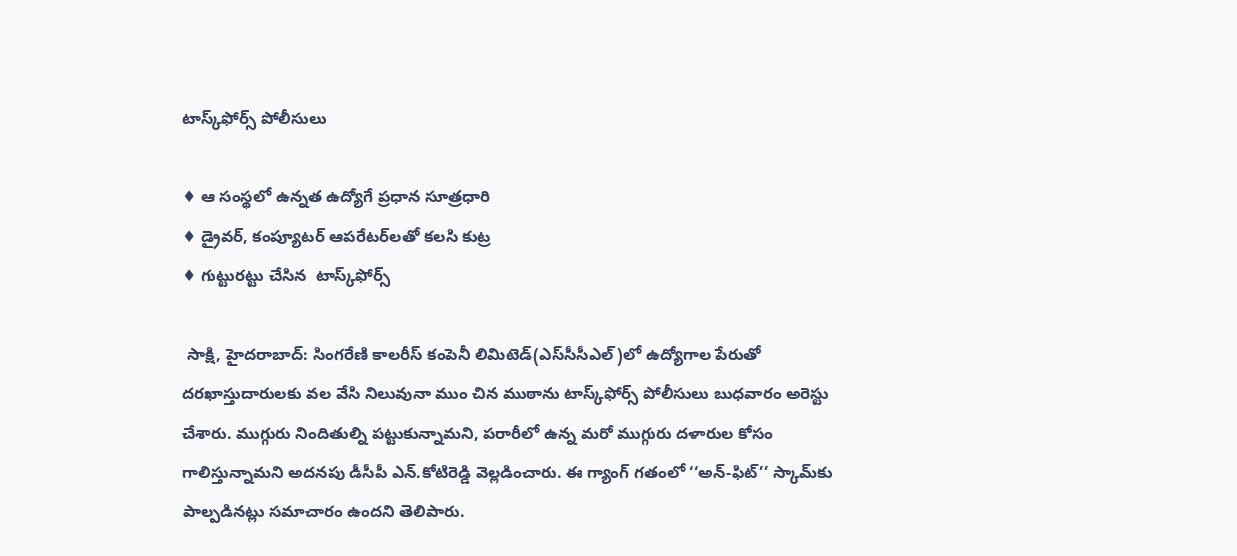టాస్క్‌ఫోర్స్ పోలీసులు

♦ ఆ సంస్థలో ఉన్నత ఉద్యోగే ప్రధాన సూత్రధారి
♦ డ్రైవర్, కంప్యూటర్ ఆపరేటర్‌లతో కలసి కుట్ర
♦ గుట్టురట్టు చేసిన  టాస్క్‌ఫోర్స్

 సాక్షి, హైదరాబాద్: సింగరేణి కాలరీస్ కంపెనీ లిమిటెడ్(ఎస్‌సీసీఎల్)లో ఉద్యోగాల పేరుతో దరఖాస్తుదారులకు వల వేసి నిలువునా ముం చిన ముఠాను టాస్క్‌ఫోర్స్ పోలీసులు బుధవారం అరెస్టు చేశారు. ముగ్గురు నిందితుల్ని పట్టుకున్నామని, పరారీలో ఉన్న మరో ముగ్గురు దళారుల కోసం గాలిస్తున్నామని అదనపు డీసీపీ ఎన్.కోటిరెడ్డి వెల్లడించారు. ఈ గ్యాంగ్ గతంలో ‘‘అన్-ఫిట్’’ స్కామ్‌కు పాల్పడినట్లు సమాచారం ఉందని తెలిపారు.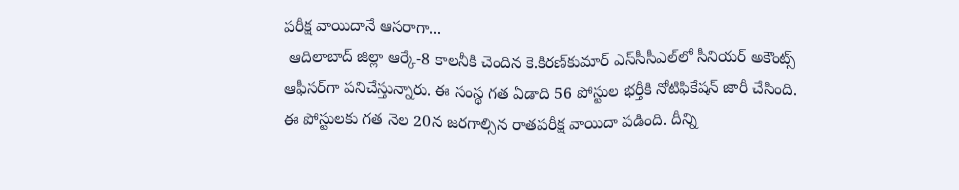పరీక్ష వాయిదానే ఆసరాగా...
 ఆదిలాబాద్ జిల్లా ఆర్కే-8 కాలనీకి చెందిన కె.కిరణ్‌కుమార్ ఎస్‌సీసీఎల్‌లో సీనియర్ అకౌంట్స్ ఆఫీసర్‌గా పనిచేస్తున్నారు. ఈ సంస్థ గత ఏడాది 56 పోస్టుల భర్తీకి నోటిఫికేషన్ జారీ చేసింది. ఈ పోస్టులకు గత నెల 20న జరగాల్సిన రాతపరీక్ష వాయిదా పడింది. దీన్ని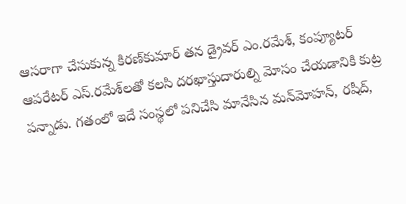ఆసరాగా చేసుకున్న కిరణ్‌కుమార్ తన డ్రైవర్ ఎం.రమేశ్, కంప్యూటర్ ఆపరేటర్ ఎస్.రమేశ్‌లతో కలసి దరఖాస్తుదారుల్ని మోసం చేయడానికి కుట్ర పన్నాడు. గతంలో ఇదే సంస్థలో పనిచేసి మానేసిన మన్‌మోహన్, రషీద్,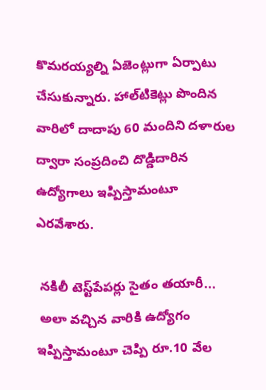కొమరయ్యల్ని ఏజెంట్లుగా ఏర్పాటు చేసుకున్నారు. హాల్‌టికెట్లు పొందిన వారిలో దాదాపు 60 మందిని దళారుల ద్వారా సంప్రదించి దొడ్డిదారిన ఉద్యోగాలు ఇప్పిస్తామంటూ ఎరవేశారు.

 నకిలీ టెస్ట్‌పేపర్లు సైతం తయారీ...
 అలా వచ్చిన వారికి ఉద్యోగం ఇప్పిస్తామంటూ చెప్పి రూ.10 వేల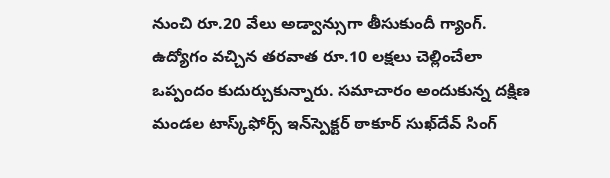నుంచి రూ.20 వేలు అడ్వాన్సుగా తీసుకుందీ గ్యాంగ్. ఉద్యోగం వచ్చిన తరవాత రూ.10 లక్షలు చెల్లించేలా ఒప్పందం కుదుర్చుకున్నారు. సమాచారం అందుకున్న దక్షిణ మండల టాస్క్‌ఫోర్స్ ఇన్‌స్పెక్టర్ ఠాకూర్ సుఖ్‌దేవ్ సింగ్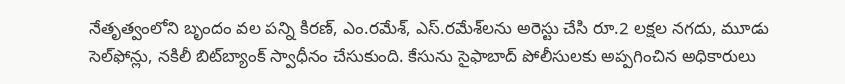నేతృత్వంలోని బృందం వల పన్ని కిరణ్, ఎం.రమేశ్, ఎస్.రమేశ్‌లను అరెస్టు చేసి రూ.2 లక్షల నగదు, మూడు సెల్‌ఫోన్లు, నకిలీ బిట్‌బ్యాంక్ స్వాధీనం చేసుకుంది. కేసును సైఫాబాద్ పోలీసులకు అప్పగించిన అధికారులు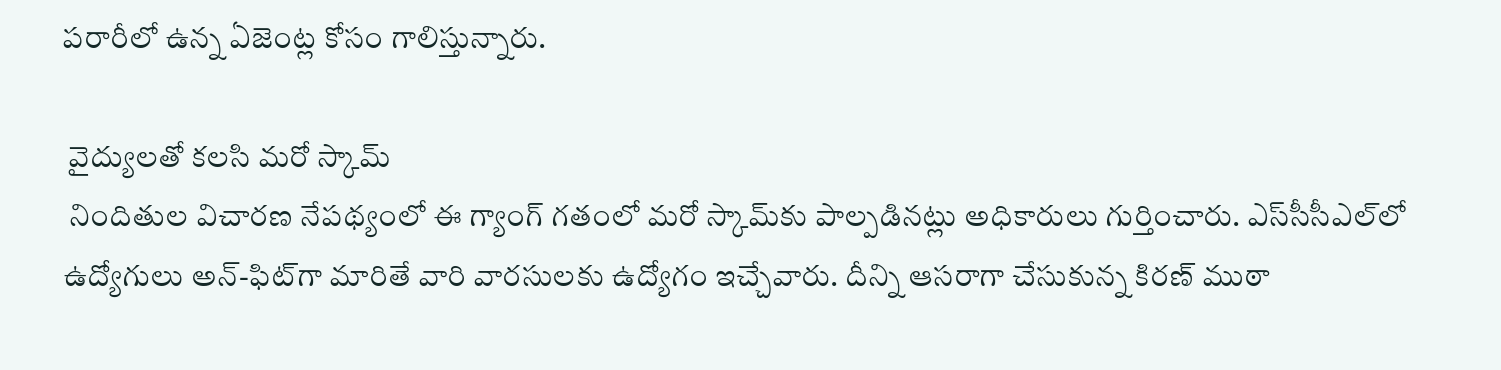పరారీలో ఉన్న ఏజెంట్ల కోసం గాలిస్తున్నారు.

 వైద్యులతో కలసి మరో స్కామ్
 నిందితుల విచారణ నేపథ్యంలో ఈ గ్యాంగ్ గతంలో మరో స్కామ్‌కు పాల్పడినట్లు అధికారులు గుర్తించారు. ఎస్‌సీసీఎల్‌లో ఉద్యోగులు అన్-ఫిట్‌గా మారితే వారి వారసులకు ఉద్యోగం ఇచ్చేవారు. దీన్ని ఆసరాగా చేసుకున్న కిరణ్ ముఠా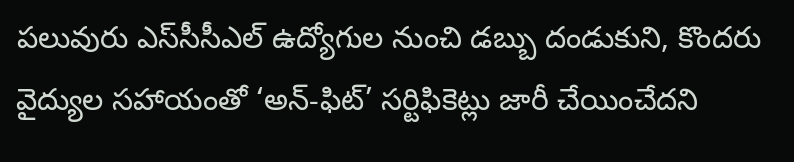పలువురు ఎస్‌సీసీఎల్ ఉద్యోగుల నుంచి డబ్బు దండుకుని, కొందరు వైద్యుల సహాయంతో ‘అన్-ఫిట్’ సర్టిఫికెట్లు జారీ చేయించేదని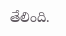తేలింది.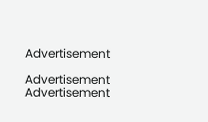Advertisement

Advertisement
Advertisement